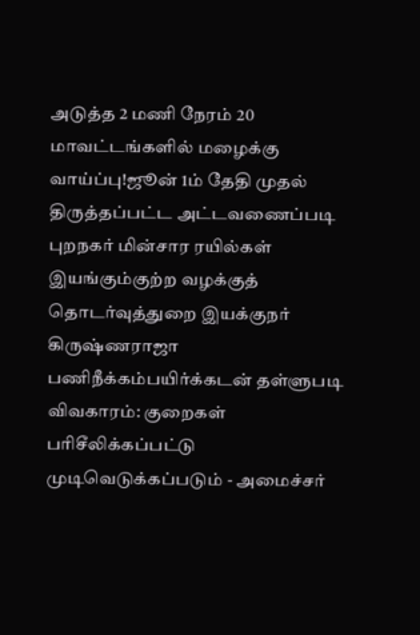அடுத்த 2 மணி நேரம் 20 மாவட்டங்களில் மழைக்கு வாய்ப்பு!ஜூன் 1ம் தேதி முதல் திருத்தப்பட்ட அட்டவணைப்படி புறநகர் மின்சார ரயில்கள் இயங்கும்குற்ற வழக்குத் தொடர்வுத்துறை இயக்குநர் கிருஷ்ணராஜா பணிநீக்கம்பயிர்க்கடன் தள்ளுபடி விவகாரம்: குறைகள் பரிசீலிக்கப்பட்டு முடிவெடுக்கப்படும் - அமைச்சர்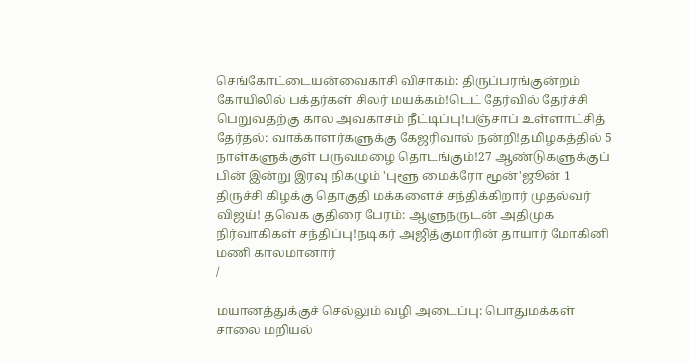செங்கோட்டையன்வைகாசி விசாகம்: திருப்பரங்குன்றம் கோயிலில் பக்தர்கள் சிலர் மயக்கம்!டெட் தேர்வில் தேர்ச்சி பெறுவதற்கு கால அவகாசம் நீட்டிப்பு!பஞ்சாப் உள்ளாட்சித் தேர்தல்: வாக்காளர்களுக்கு கேஜரிவால் நன்றி!தமிழகத்தில் 5 நாள்களுக்குள் பருவமழை தொடங்கும்!27 ஆண்டுகளுக்குப் பின் இன்று இரவு நிகழும் 'புளூ மைக்ரோ மூன்'ஜூன் 1 திருச்சி கிழக்கு தொகுதி மக்களைச் சந்திக்கிறார் முதல்வர் விஜய்! தவெக குதிரை பேரம்: ஆளுநருடன் அதிமுக நிர்வாகிகள் சந்திப்பு!நடிகர் அஜித்குமாரின் தாயார் மோகினி மணி காலமானார்
/

மயானத்துக்குச் செல்லும் வழி அடைப்பு: பொதுமக்கள் சாலை மறியல்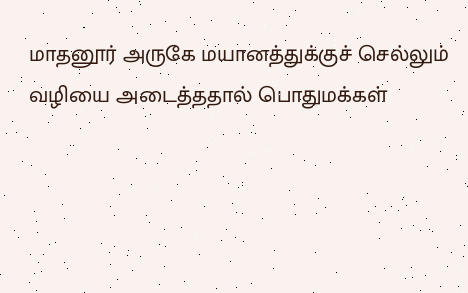மாதனூர் அருகே மயானத்துக்குச் செல்லும் வழியை அடைத்ததால் பொதுமக்கள்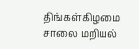திங்கள்கிழமை சாலை மறியல்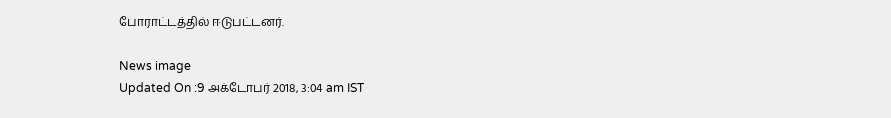போராட்டத்தில் ஈடுபட்டனர்.

News image
Updated On :9 அக்டோபர் 2018, 3:04 am IST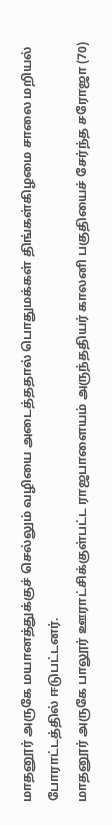மாதனூர் அருகே மயானத்துக்குச் செல்லும் வழியை அடைத்ததால் பொதுமக்கள் திங்கள்கிழமை சாலை மறியல் போராட்டத்தில் ஈடுபட்டனர்.
மாதனூர் அருகே பாலூர் ஊராட்சிக்குள்பட்ட ராஜபாளையம் அருந்ததியர் காலனி பகுதியைச் சேர்ந்த சரோஜா (70)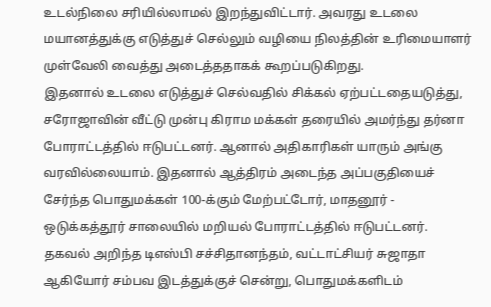உடல்நிலை சரியில்லாமல் இறந்துவிட்டார். அவரது உடலை மயானத்துக்கு எடுத்துச் செல்லும் வழியை நிலத்தின் உரிமையாளர் முள்வேலி வைத்து அடைத்ததாகக் கூறப்படுகிறது.
இதனால் உடலை எடுத்துச் செல்வதில் சிக்கல் ஏற்பட்டதையடுத்து, சரோஜாவின் வீட்டு முன்பு கிராம மக்கள் தரையில் அமர்ந்து தர்னா போராட்டத்தில் ஈடுபட்டனர். ஆனால் அதிகாரிகள் யாரும் அங்கு வரவில்லையாம். இதனால் ஆத்திரம் அடைந்த அப்பகுதியைச் சேர்ந்த பொதுமக்கள் 100-க்கும் மேற்பட்டோர், மாதனூர் - ஒடுக்கத்தூர் சாலையில் மறியல் போராட்டத்தில் ஈடுபட்டனர்.
தகவல் அறிந்த டிஎஸ்பி சச்சிதானந்தம், வட்டாட்சியர் சுஜாதா ஆகியோர் சம்பவ இடத்துக்குச் சென்று, பொதுமக்களிடம்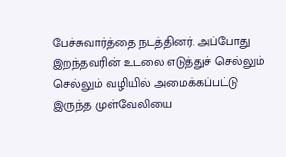பேச்சுவார்த்தை நடத்தினர். அப்போது இறந்தவரின் உடலை எடுத்துச் செல்லும் செல்லும் வழியில் அமைக்கப்பட்டு இருந்த முள்வேலியை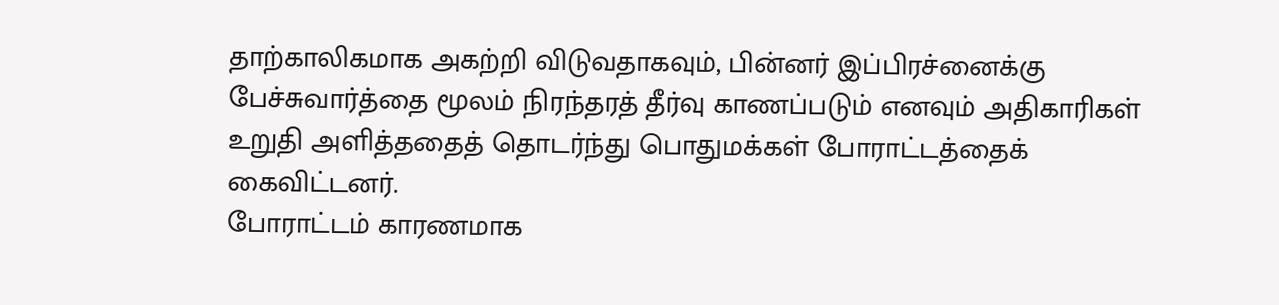தாற்காலிகமாக அகற்றி விடுவதாகவும், பின்னர் இப்பிரச்னைக்கு பேச்சுவார்த்தை மூலம் நிரந்தரத் தீர்வு காணப்படும் எனவும் அதிகாரிகள் உறுதி அளித்ததைத் தொடர்ந்து பொதுமக்கள் போராட்டத்தைக் கைவிட்டனர்.
போராட்டம் காரணமாக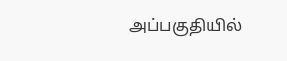அப்பகுதியில்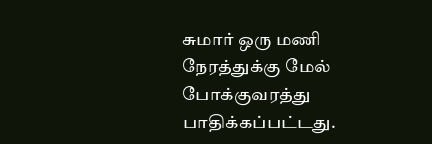சுமார் ஒரு மணி நேரத்துக்கு மேல் போக்குவரத்து பாதிக்கப்பட்டது.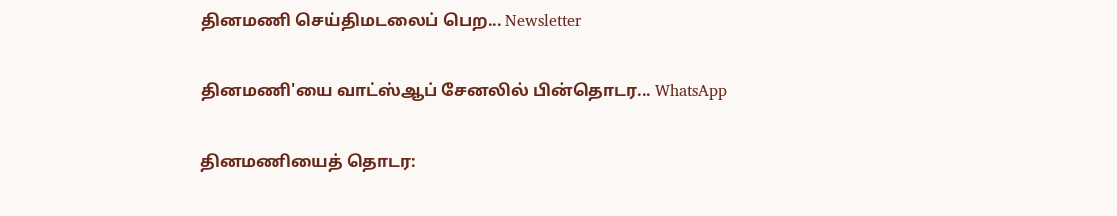தினமணி செய்திமடலைப் பெற... Newsletter

தினமணி'யை வாட்ஸ்ஆப் சேனலில் பின்தொடர... WhatsApp

தினமணியைத் தொடர: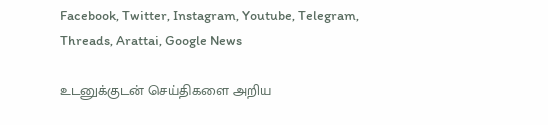Facebook, Twitter, Instagram, Youtube, Telegram, Threads, Arattai, Google News

உடனுக்குடன் செய்திகளை அறிய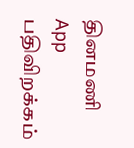தினமணி App பதிவிறக்கம்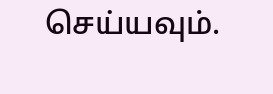செய்யவும்.